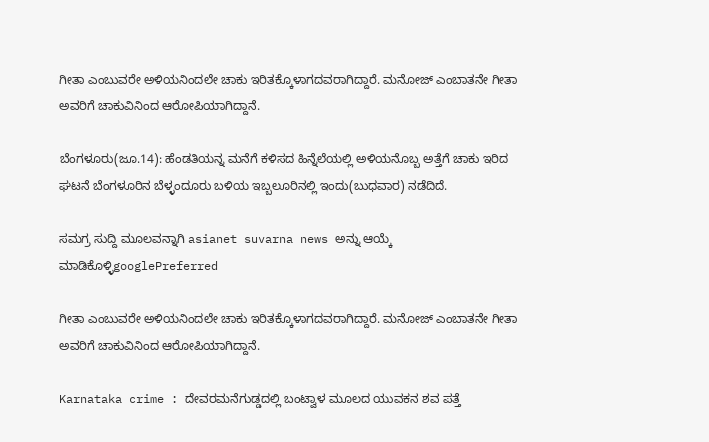ಗೀತಾ ಎಂಬುವರೇ ಅಳಿಯನಿಂದಲೇ ಚಾಕು ಇರಿತಕ್ಕೊಳಾಗದವರಾಗಿದ್ದಾರೆ. ಮನೋಜ್ ಎಂಬಾತನೇ ಗೀತಾ ಅವರಿಗೆ ಚಾಕುವಿನಿಂದ ಆರೋಪಿಯಾಗಿದ್ದಾನೆ.

ಬೆಂಗಳೂರು(ಜೂ.14): ಹೆಂಡತಿಯನ್ನ ಮನೆಗೆ ಕಳಿಸದ ಹಿನ್ನೆಲೆಯಲ್ಲಿ ಅಳಿಯನೊಬ್ಬ ಅತ್ತೆಗೆ ಚಾಕು ಇರಿದ ಘಟನೆ ಬೆಂಗಳೂರಿನ ಬೆಳ್ಳಂದೂರು ಬಳಿಯ ಇಬ್ಬಲೂರಿನಲ್ಲಿ ಇಂದು(ಬುಧವಾರ) ನಡೆದಿದೆ.

ಸಮಗ್ರ ಸುದ್ದಿ ಮೂಲವನ್ನಾಗಿ asianet suvarna news ಅನ್ನು ಆಯ್ಕೆ ಮಾಡಿಕೊಳ್ಳಿgooglePreferred

ಗೀತಾ ಎಂಬುವರೇ ಅಳಿಯನಿಂದಲೇ ಚಾಕು ಇರಿತಕ್ಕೊಳಾಗದವರಾಗಿದ್ದಾರೆ. ಮನೋಜ್ ಎಂಬಾತನೇ ಗೀತಾ ಅವರಿಗೆ ಚಾಕುವಿನಿಂದ ಆರೋಪಿಯಾಗಿದ್ದಾನೆ.

Karnataka crime : ದೇವರಮನೆಗುಡ್ಡದಲ್ಲಿ ಬಂಟ್ವಾಳ ಮೂಲದ ಯುವಕನ ಶವ ಪತ್ತೆ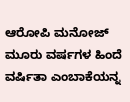ಆರೋಪಿ ಮನೋಜ್ ಮೂರು ವರ್ಷಗಳ ಹಿಂದೆ ವರ್ಷಿತಾ ಎಂಬಾಕೆಯನ್ನ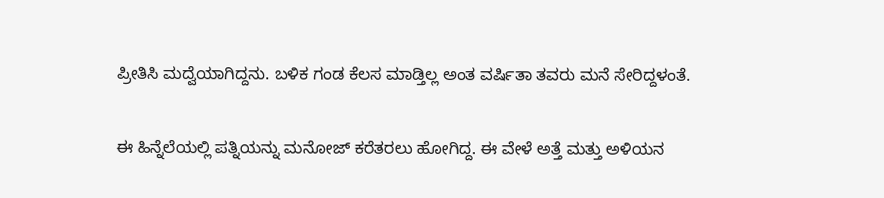ಪ್ರೀತಿಸಿ ಮದ್ವೆಯಾಗಿದ್ದನು. ಬಳಿಕ ಗಂಡ ಕೆಲಸ ಮಾಡ್ತಿಲ್ಲ ಅಂತ ವರ್ಷಿತಾ ತವರು ಮನೆ ಸೇರಿದ್ದಳಂತೆ.

ಈ ಹಿನ್ನೆಲೆಯಲ್ಲಿ ಪತ್ನಿಯನ್ನು ಮನೋಜ್ ಕರೆತರಲು ಹೋಗಿದ್ದ. ಈ ವೇಳೆ ಅತ್ತೆ ಮತ್ತು ಅಳಿಯನ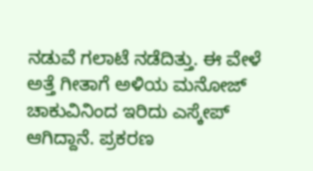ನಡುವೆ ಗಲಾಟೆ ನಡೆದಿತ್ತು. ಈ ವೇಳೆ ಅತ್ತೆ ಗೀತಾಗೆ ಅಳಿಯ ಮನೋಜ್ ಚಾಕುವಿನಿಂದ ಇರಿದು ಎಸ್ಕೇಪ್ ಆಗಿದ್ದಾನೆ. ಪ್ರಕರಣ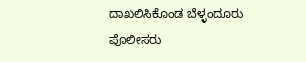ದಾಖಲಿಸಿಕೊಂಡ ಬೆಳ್ಳಂದೂರು ಪೊಲೀಸರು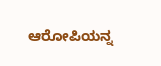ಆರೋಪಿಯನ್ನ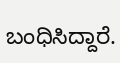ಬಂಧಿಸಿದ್ದಾರೆ.